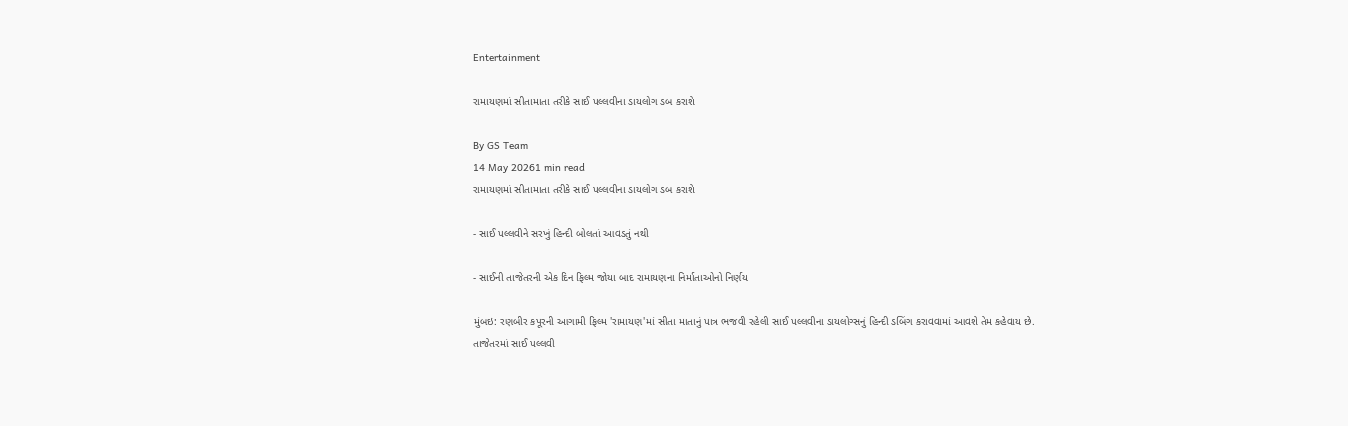Entertainment

રામાયણમાં સીતામાતા તરીકે સાઈ પલ્લવીના ડાયલોગ ડબ કરાશે

By GS Team
14 May 20261 min read
રામાયણમાં સીતામાતા તરીકે સાઈ પલ્લવીના ડાયલોગ ડબ કરાશે

- સાઈ પલ્લવીને સરખું હિન્દી બોલતાં આવડતું નથી

- સાઈની તાજેતરની એક દિન ફિલ્મ જોયા બાદ રામાયણના નિર્માતાઓનો નિર્ણય

મુંબઇ: રણબીર કપૂરની આગામી ફિલ્મ 'રામાયણ'માં સીતા માતાનું પાત્ર ભજવી રહેલી સાઈ પલ્લવીના ડાયલોગ્સનું હિન્દી ડબિંગ કરાવવામાં આવશે તેમ કહેવાય છે. તાજેતરમાં સાઈ પલ્લવી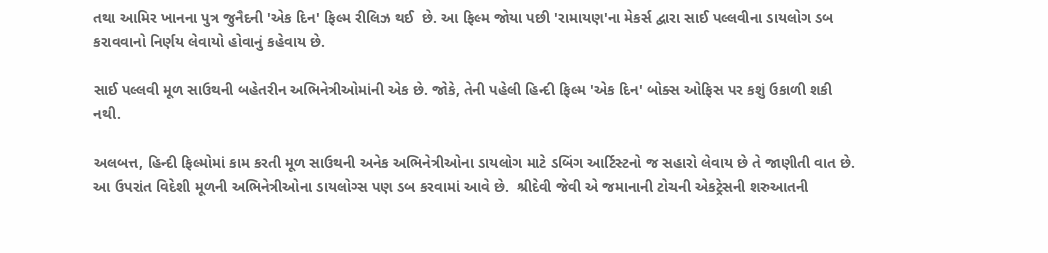તથા આમિર ખાનના પુત્ર જુનૈદની 'એક દિન' ફિલ્મ રીલિઝ થઈ  છે. આ ફિલ્મ જોયા પછી 'રામાયણ'ના મેકર્સ દ્વારા સાઈ પલ્લવીના ડાયલોગ ડબ કરાવવાનો નિર્ણય લેવાયો હોવાનું કહેવાય છે.

સાઈ પલ્લવી મૂળ સાઉથની બહેતરીન અભિનેત્રીઓમાંની એક છે. જોકે, તેની પહેલી હિન્દી ફિલ્મ 'એક દિન' બોક્સ ઓફિસ પર કશું ઉકાળી શકી નથી.

અલબત્ત, હિન્દી ફિલ્મોમાં કામ કરતી મૂળ સાઉથની અનેક અભિનેત્રીઓના ડાયલોગ માટે ડબિંગ આર્ટિસ્ટનો જ સહારો લેવાય છે તે જાણીતી વાત છે. આ ઉપરાંત વિદેશી મૂળની અભિનેત્રીઓના ડાયલોગ્સ પણ ડબ કરવામાં આવે છે.  શ્રીદેવી જેવી એ જમાનાની ટોચની એકટ્રેસની શરુઆતની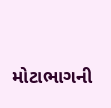મોટાભાગની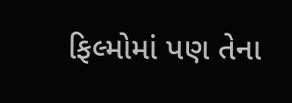ફિલ્મોમાં પણ તેના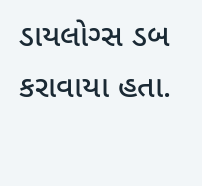ડાયલોગ્સ ડબ કરાવાયા હતા.